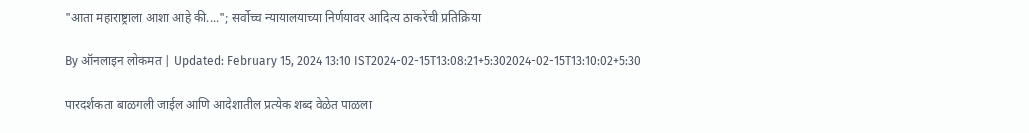"आता महाराष्ट्राला आशा आहे की...."; सर्वोच्च न्यायालयाच्या निर्णयावर आदित्य ठाकरेंची प्रतिक्रिया

By ऑनलाइन लोकमत | Updated: February 15, 2024 13:10 IST2024-02-15T13:08:21+5:302024-02-15T13:10:02+5:30

पारदर्शकता बाळगली जाईल आणि आदेशातील प्रत्येक शब्द वेळेत पाळला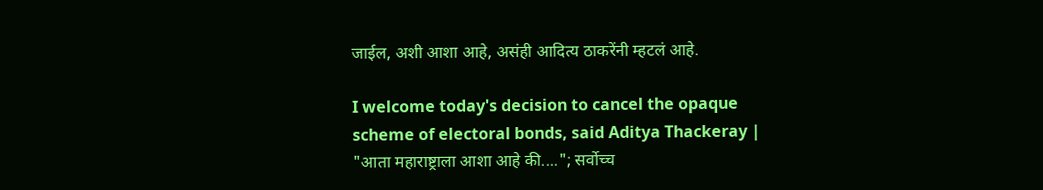जाईल, अशी आशा आहे, असंही आदित्य ठाकरेंनी म्हटलं आहे.

I welcome today's decision to cancel the opaque scheme of electoral bonds, said Aditya Thackeray | "आता महाराष्ट्राला आशा आहे की...."; सर्वोच्च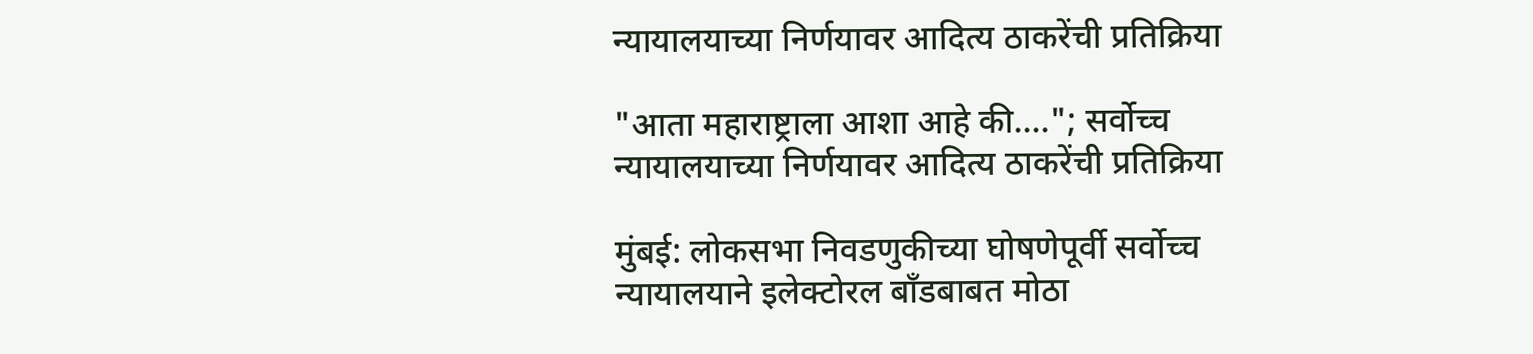न्यायालयाच्या निर्णयावर आदित्य ठाकरेंची प्रतिक्रिया

"आता महाराष्ट्राला आशा आहे की...."; सर्वोच्च न्यायालयाच्या निर्णयावर आदित्य ठाकरेंची प्रतिक्रिया

मुंबई: लोकसभा निवडणुकीच्या घोषणेपूर्वी सर्वोच्च न्यायालयाने इलेक्टोरल बाँडबाबत मोठा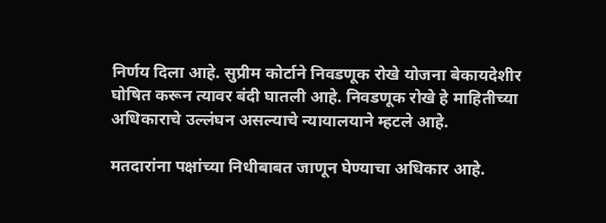निर्णय दिला आहे. सुप्रीम कोर्टाने निवडणूक रोखे योजना बेकायदेशीर घोषित करून त्यावर बंदी घातली आहे. निवडणूक रोखे हे माहितीच्या अधिकाराचे उल्लंघन असल्याचे न्यायालयाने म्हटले आहे.

मतदारांना पक्षांच्या निधीबाबत जाणून घेण्याचा अधिकार आहे.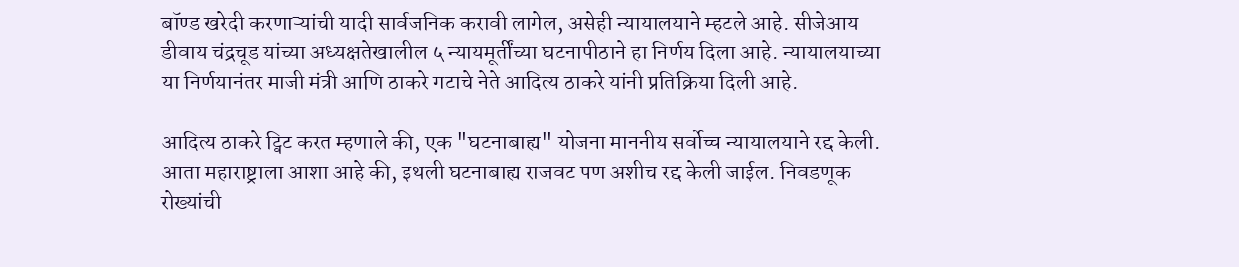बॉण्ड खरेदी करणाऱ्यांची यादी सार्वजनिक करावी लागेल, असेही न्यायालयाने म्हटले आहे. सीजेआय डीवाय चंद्रचूड यांच्या अध्यक्षतेखालील ५ न्यायमूर्तींच्या घटनापीठाने हा निर्णय दिला आहे. न्यायालयाच्या या निर्णयानंतर माजी मंत्री आणि ठाकरे गटाचे नेते आदित्य ठाकरे यांनी प्रतिक्रिया दिली आहे.

आदित्य ठाकरे ट्विट करत म्हणाले की, एक "घटनाबाह्य" योजना माननीय सर्वोच्च न्यायालयाने रद्द केली. आता महाराष्ट्राला आशा आहे की, इथली घटनाबाह्य राजवट पण अशीच रद्द केली जाईल. निवडणूक रोख्यांची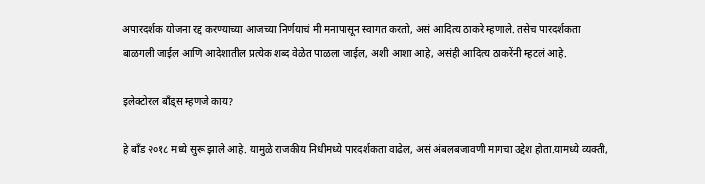अपारदर्शक योजना रद्द करण्याच्या आजच्या निर्णयाचं मी मनापासून स्वागत करतो, असं आदित्य ठाकरे म्हणाले. तसेच पारदर्शकता बाळगली जाईल आणि आदेशातील प्रत्येक शब्द वेळेत पाळला जाईल, अशी आशा आहे, असंही आदित्य ठाकरेंनी म्हटलं आहे.

इलेक्टोरल बाँड्स म्हणजे काय?

हे बाँड २०१८ मध्ये सुरू झाले आहे. यामुळे राजकीय निधीमध्ये पारदर्शकता वाढेल, असं अंबलबजावणी मागचा उद्देश होता.यामध्ये व्यक्ती,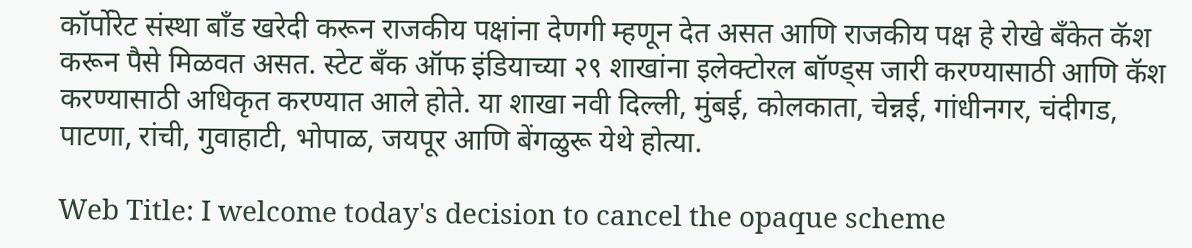कॉर्पोरेट संस्था बाँड खरेदी करून राजकीय पक्षांना देणगी म्हणून देत असत आणि राजकीय पक्ष हे रोखे बँकेत कॅश करून पैसे मिळवत असत. स्टेट बँक ऑफ इंडियाच्या २९ शाखांना इलेक्टोरल बॉण्ड्स जारी करण्यासाठी आणि कॅश करण्यासाठी अधिकृत करण्यात आले होते. या शाखा नवी दिल्ली, मुंबई, कोलकाता, चेन्नई, गांधीनगर, चंदीगड, पाटणा, रांची, गुवाहाटी, भोपाळ, जयपूर आणि बेंगळुरू येथे होत्या.

Web Title: I welcome today's decision to cancel the opaque scheme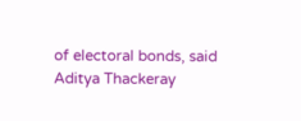of electoral bonds, said Aditya Thackeray